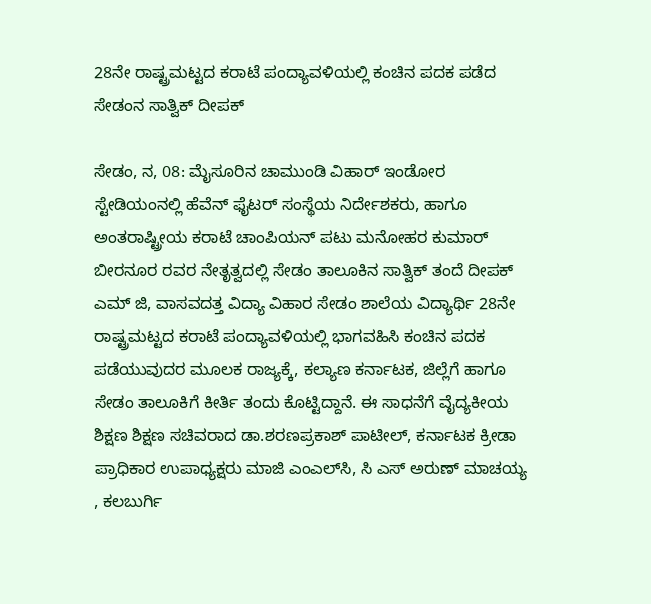28ನೇ ರಾಷ್ಟ್ರಮಟ್ಟದ ಕರಾಟೆ ಪಂದ್ಯಾವಳಿಯಲ್ಲಿ ಕಂಚಿನ ಪದಕ ಪಡೆದ ಸೇಡಂನ ಸಾತ್ವಿಕ್ ದೀಪಕ್

ಸೇಡಂ, ನ, 08: ಮೈಸೂರಿನ ಚಾಮುಂಡಿ ವಿಹಾರ್ ಇಂಡೋರ ಸ್ಟೇಡಿಯಂನಲ್ಲಿ ಹೆವೆನ್ ಫೈಟರ್ ಸಂಸ್ಥೆಯ ನಿರ್ದೇಶಕರು, ಹಾಗೂ ಅಂತರಾಷ್ಟ್ರೀಯ ಕರಾಟೆ ಚಾಂಪಿಯನ್ ಪಟು ಮನೋಹರ ಕುಮಾರ್ ಬೀರನೂರ ರವರ ನೇತೃತ್ವದಲ್ಲಿ ಸೇಡಂ ತಾಲೂಕಿನ ಸಾತ್ವಿಕ್ ತಂದೆ ದೀಪಕ್ ಎಮ್ ಜಿ, ವಾಸವದತ್ತ ವಿದ್ಯಾ ವಿಹಾರ ಸೇಡಂ ಶಾಲೆಯ ವಿದ್ಯಾರ್ಥಿ 28ನೇ ರಾಷ್ಟ್ರಮಟ್ಟದ ಕರಾಟೆ ಪಂದ್ಯಾವಳಿಯಲ್ಲಿ ಭಾಗವಹಿಸಿ ಕಂಚಿನ ಪದಕ ಪಡೆಯುವುದರ ಮೂಲಕ ರಾಜ್ಯಕ್ಕೆ, ಕಲ್ಯಾಣ ಕರ್ನಾಟಕ, ಜಿಲ್ಲೆಗೆ ಹಾಗೂ ಸೇಡಂ ತಾಲೂಕಿಗೆ ಕೀರ್ತಿ ತಂದು ಕೊಟ್ಟಿದ್ದಾನೆ. ಈ ಸಾಧನೆಗೆ ವೈದ್ಯಕೀಯ ಶಿಕ್ಷಣ ಶಿಕ್ಷಣ ಸಚಿವರಾದ ಡಾ.ಶರಣಪ್ರಕಾಶ್ ಪಾಟೀಲ್, ಕರ್ನಾಟಕ ಕ್ರೀಡಾ ಪ್ರಾಧಿಕಾರ ಉಪಾಧ್ಯಕ್ಷರು ಮಾಜಿ ಎಂಎಲ್‍ಸಿ, ಸಿ ಎಸ್ ಅರುಣ್ ಮಾಚಯ್ಯ , ಕಲಬುರ್ಗಿ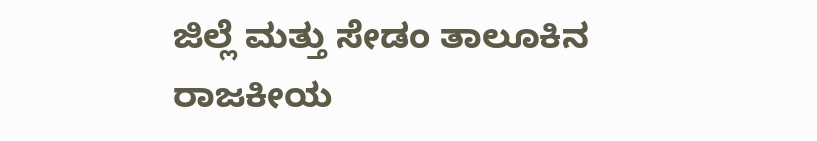ಜಿಲ್ಲೆ ಮತ್ತು ಸೇಡಂ ತಾಲೂಕಿನ ರಾಜಕೀಯ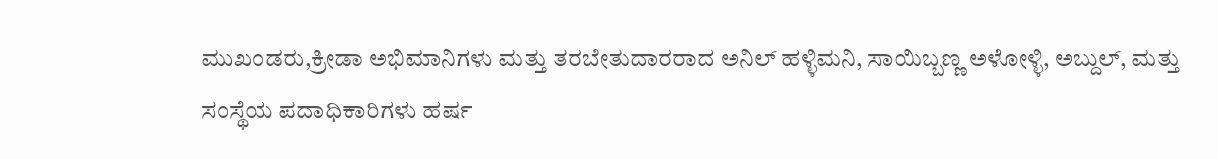ಮುಖಂಡರು,ಕ್ರೀಡಾ ಅಭಿಮಾನಿಗಳು ಮತ್ತು ತರಬೇತುದಾರರಾದ ಅನಿಲ್ ಹಳ್ಳಿಮನಿ, ಸಾಯಿಬ್ಬಣ್ಣ ಅಳೋಳ್ಳಿ, ಅಬ್ದುಲ್, ಮತ್ತು ಸಂಸ್ಥೆಯ ಪದಾಧಿಕಾರಿಗಳು ಹರ್ಷ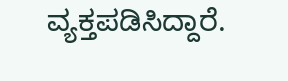ವ್ಯಕ್ತಪಡಿಸಿದ್ದಾರೆ.